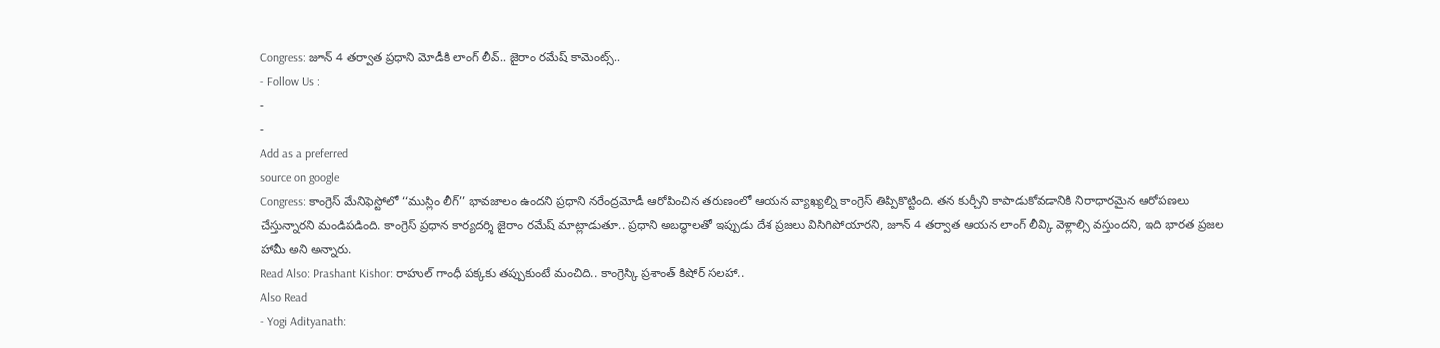Congress: జూన్ 4 తర్వాత ప్రధాని మోడీకి లాంగ్ లీవ్.. జైరాం రమేష్ కామెంట్స్..
- Follow Us :
-
-
Add as a preferred
source on google
Congress: కాంగ్రెస్ మేనిఫెస్టోలో ‘‘ముస్లిం లీగ్’’ భావజాలం ఉందని ప్రధాని నరేంద్రమోడీ ఆరోపించిన తరుణంలో ఆయన వ్యాఖ్యల్ని కాంగ్రెస్ తిప్పికొట్టింది. తన కుర్చీని కాపాడుకోవడానికి నిరాధారమైన ఆరోపణలు చేస్తున్నారని మండిపడింది. కాంగ్రెస్ ప్రధాన కార్యదర్శి జైరాం రమేష్ మాట్లాడుతూ.. ప్రధాని అబద్ధాలతో ఇప్పుడు దేశ ప్రజలు విసిగిపోయారని, జూన్ 4 తర్వాత ఆయన లాంగ్ లీవ్కి వెళ్లాల్సి వస్తుందని, ఇది భారత ప్రజల హామీ అని అన్నారు.
Read Also: Prashant Kishor: రాహుల్ గాంధీ పక్కకు తప్పుకుంటే మంచిది.. కాంగ్రెస్కి ప్రశాంత్ కిషోర్ సలహా..
Also Read
- Yogi Adityanath: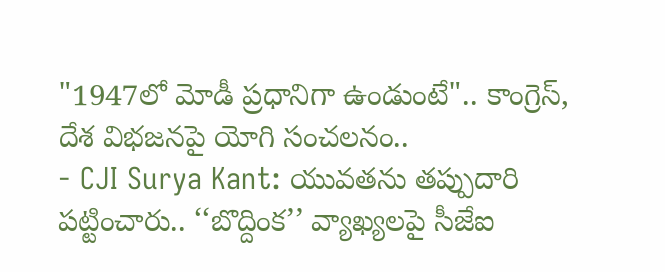"1947లో మోడీ ప్రధానిగా ఉండుంటే".. కాంగ్రెస్, దేశ విభజనపై యోగి సంచలనం..
- CJI Surya Kant: యువతను తప్పుదారి పట్టించారు.. ‘‘బొద్దింక’’ వ్యాఖ్యలపై సీజేఐ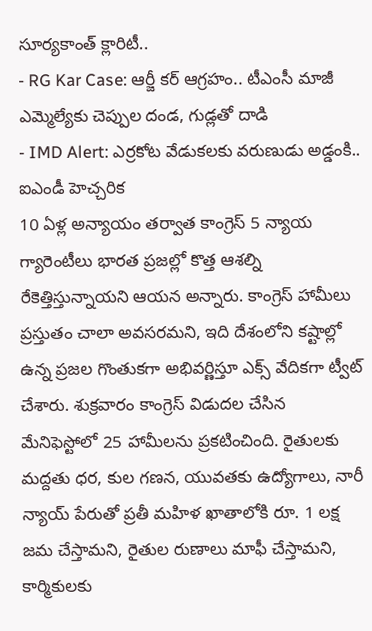సూర్యకాంత్ క్లారిటీ..
- RG Kar Case: ఆర్జీ కర్ ఆగ్రహం.. టీఎంసీ మాజీ ఎమ్మెల్యేకు చెప్పుల దండ, గుడ్లతో దాడి
- IMD Alert: ఎర్రకోట వేడుకలకు వరుణుడు అడ్డంకి.. ఐఎండీ హెచ్చరిక
10 ఏళ్ల అన్యాయం తర్వాత కాంగ్రెస్ 5 న్యాయ గ్యారెంటీలు భారత ప్రజల్లో కొత్త ఆశల్ని రేకెత్తిస్తున్నాయని ఆయన అన్నారు. కాంగ్రెస్ హామీలు ప్రస్తుతం చాలా అవసరమని, ఇది దేశంలోని కష్టాల్లో ఉన్న ప్రజల గొంతుకగా అభివర్ణిస్తూ ఎక్స్ వేదికగా ట్వీట్ చేశారు. శుక్రవారం కాంగ్రెస్ విడుదల చేసిన మేనిఫెస్టోలో 25 హామీలను ప్రకటించింది. రైతులకు మద్దతు ధర, కుల గణన, యువతకు ఉద్యోగాలు, నారీ న్యాయ్ పేరుతో ప్రతీ మహిళ ఖాతాలోకి రూ. 1 లక్ష జమ చేస్తామని, రైతుల రుణాలు మాఫీ చేస్తామని, కార్మికులకు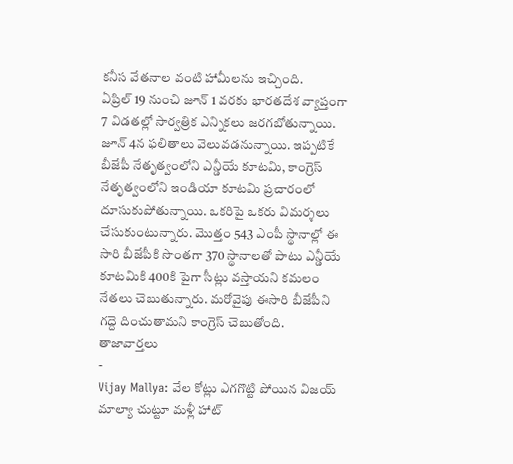కనీస వేతనాల వంటి హామీలను ఇచ్చింది.
ఏప్రిల్ 19 నుంచి జూన్ 1 వరకు భారతదేశ వ్యాప్తంగా 7 విడతల్లో సార్వత్రిక ఎన్నికలు జరగబోతున్నాయి. జూన్ 4న ఫలితాలు వెలువడనున్నాయి. ఇప్పటికే బీజేపీ నేతృత్వంలోని ఎన్డీయే కూటమి, కాంగ్రెస్ నేతృత్వంలోని ఇండియా కూటమి ప్రచారంలో దూసుకుపోతున్నాయి. ఒకరిపై ఒకరు విమర్శలు చేసుకుంటున్నారు. మొత్తం 543 ఎంపీ స్థానాల్లో ఈ సారి బీజేపీకి సొంతగా 370 స్థానాలతో పాటు ఎన్డీయే కూటమికి 400కి పైగా సీట్లు వస్తాయని కమలం నేతలు చెబుతున్నారు. మరోవైపు ఈసారి బీజేపీని గద్దె దించుతామని కాంగ్రెస్ చెబుతోంది.
తాజావార్తలు
-
Vijay Mallya: వేల కోట్లు ఎగగొట్టి పోయిన విజయ్ మాల్యా చుట్టూ మళ్లీ హాట్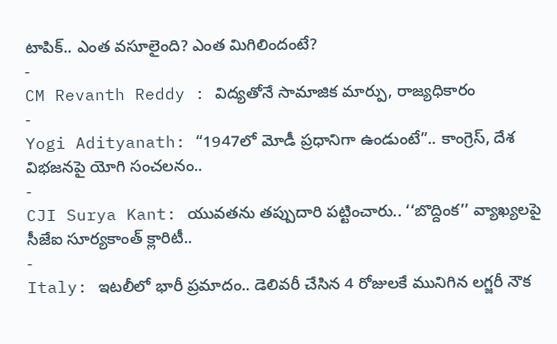టాపిక్.. ఎంత వసూలైంది? ఎంత మిగిలిందంటే?
-
CM Revanth Reddy : విద్యతోనే సామాజిక మార్పు, రాజ్యధికారం
-
Yogi Adityanath: “1947లో మోడీ ప్రధానిగా ఉండుంటే”.. కాంగ్రెస్, దేశ విభజనపై యోగి సంచలనం..
-
CJI Surya Kant: యువతను తప్పుదారి పట్టించారు.. ‘‘బొద్దింక’’ వ్యాఖ్యలపై సీజేఐ సూర్యకాంత్ క్లారిటీ..
-
Italy: ఇటలీలో భారీ ప్రమాదం.. డెలివరీ చేసిన 4 రోజులకే మునిగిన లగ్జరీ నౌక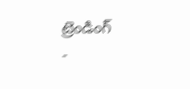ట్రెండింగ్
-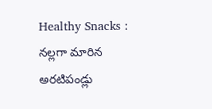Healthy Snacks : నల్లగా మారిన అరటిపండ్లు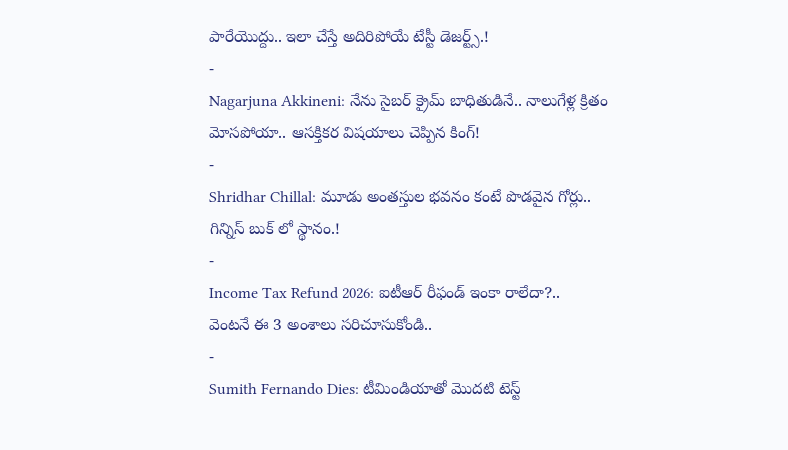పారేయొద్దు.. ఇలా చేస్తే అదిరిపోయే టేస్టీ డెజర్ట్స్.!
-
Nagarjuna Akkineni: నేను సైబర్ క్రైమ్ బాధితుడినే.. నాలుగేళ్ల క్రితం మోసపోయా.. ఆసక్తికర విషయాలు చెప్పిన కింగ్!
-
Shridhar Chillal: మూడు అంతస్తుల భవనం కంటే పొడవైన గోర్లు.. గిన్నిస్ బుక్ లో స్థానం.!
-
Income Tax Refund 2026: ఐటీఆర్ రీఫండ్ ఇంకా రాలేదా?.. వెంటనే ఈ 3 అంశాలు సరిచూసుకోండి..
-
Sumith Fernando Dies: టీమిండియాతో మొదటి టెస్ట్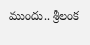ముందు.. శ్రీలంక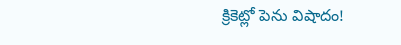క్రికెట్లో పెను విషాదం!